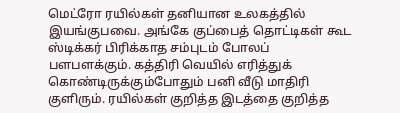மெட்ரோ ரயில்கள் தனியான உலகத்தில் இயங்குபவை. அங்கே குப்பைத் தொட்டிகள் கூட ஸ்டிக்கர் பிரிக்காத சம்புடம் போலப் பளபளக்கும். கத்திரி வெயில் எரித்துக் கொண்டிருக்கும்போதும் பனி வீடு மாதிரி குளிரும். ரயில்கள் குறித்த இடத்தை குறித்த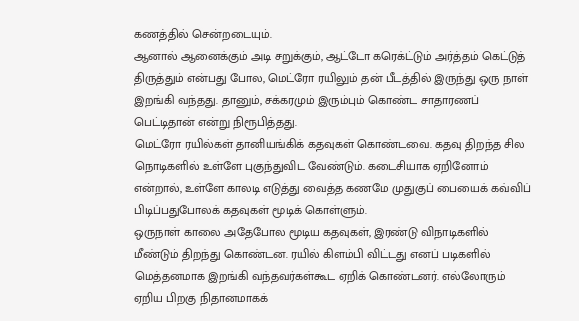கணத்தில் சென்றடையும்.
ஆனால் ஆனைக்கும் அடி சறுக்கும், ஆட்டோ கரெக்ட்டும் அர்த்தம் கெட்டுத் திருத்தும் என்பது போல, மெட்ரோ ரயிலும் தன் பீடத்தில் இருந்து ஒரு நாள் இறங்கி வந்தது. தானும், சக்கரமும் இரும்பும் கொண்ட சாதாரணப் பெட்டிதான் என்று நிரூபித்தது.
மெட்ரோ ரயில்கள் தானியங்கிக் கதவுகள் கொண்டவை. கதவு திறந்த சில நொடிகளில் உள்ளே புகுந்துவிட வேண்டும். கடைசியாக ஏறினோம் என்றால், உள்ளே காலடி எடுத்து வைத்த கணமே முதுகுப் பையைக் கவ்விப் பிடிப்பதுபோலக் கதவுகள் மூடிக் கொள்ளும்.
ஒருநாள் காலை அதேபோல மூடிய கதவுகள், இரண்டு விநாடிகளில் மீண்டும் திறந்து கொண்டன. ரயில் கிளம்பி விட்டது எனப் படிகளில் மெத்தனமாக இறங்கி வந்தவர்கள்கூட ஏறிக் கொண்டனர். எல்லோரும் ஏறிய பிறகு நிதானமாகக்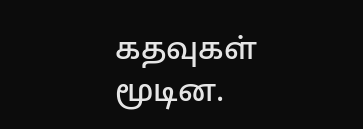கதவுகள் மூடின.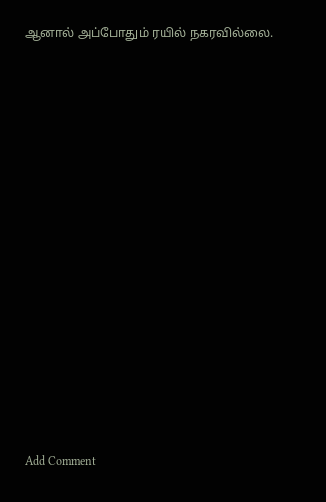ஆனால் அப்போதும் ரயில் நகரவில்லை.















Add Comment